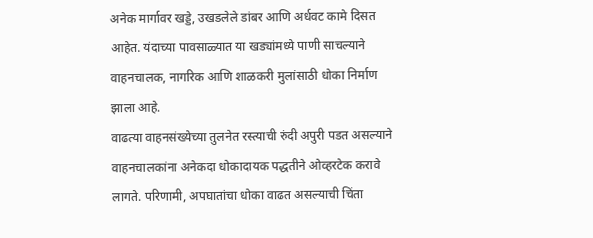अनेक मार्गावर खड्डे, उखडलेले डांबर आणि अर्धवट कामे दिसत आहेत. यंदाच्या पावसाळ्यात या खड्यांमध्ये पाणी साचल्याने वाहनचालक, नागरिक आणि शाळकरी मुलांसाठी धोका निर्माण झाला आहे.
वाढत्या वाहनसंख्येच्या तुलनेत रस्त्याची रुंदी अपुरी पडत असल्याने वाहनचालकांना अनेकदा धोकादायक पद्धतीने ओव्हरटेक करावे लागते. परिणामी, अपघातांचा धोका वाढत असल्याची चिंता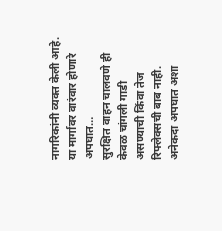नागरिकांनी व्यक्त केली आहे. या मार्गावर वारंवार होणारे अपघात…
सुरक्षित वाहन चालवणे ही केवळ चांगली गाडी असण्याची किंवा तेज रिफ्लेक्सची बाब नाही. अनेकदा अपघात अशा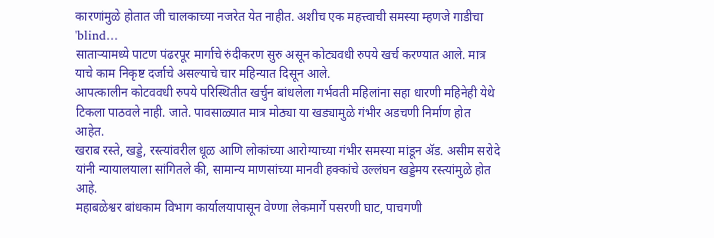कारणांमुळे होतात जी चालकाच्या नजरेत येत नाहीत. अशीच एक महत्त्वाची समस्या म्हणजे गाडीचा 'blind…
साताऱ्यामध्ये पाटण पंढरपूर मार्गाचे रुंदीकरण सुरु असून कोट्यवधी रुपये खर्च करण्यात आले. मात्र याचे काम निकृष्ट दर्जाचे असल्याचे चार महिन्यात दिसून आले.
आपत्कालीन कोटववधी रुपये परिस्थितीत खर्चुन बांधलेला गर्भवती महिलांना सहा धारणी महिनेही येथे टिकला पाठवले नाही. जाते. पावसाळ्यात मात्र मोठ्या या खड्यामुळे गंभीर अडचणी निर्माण होत आहेत.
खराब रस्ते, खड्डे, रस्त्यांवरील धूळ आणि लोकांच्या आरोग्याच्या गंभीर समस्या मांडून ॲड. असीम सरोदे यांनी न्यायालयाला सांगितले की, सामान्य माणसांच्या मानवी हक्कांचे उल्लंघन खड्डेमय रस्त्यांमुळे होत आहे.
महाबळेश्वर बांधकाम विभाग कार्यालयापासून वेण्णा लेकमार्गे पसरणी घाट, पाचगणी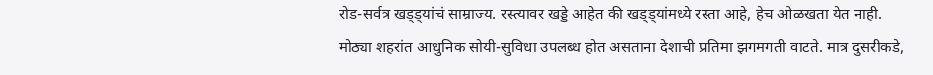रोड-सर्वत्र खड्ड्यांचं साम्राज्य. रस्त्यावर खड्डे आहेत की खड्ड्यांमध्ये रस्ता आहे, हेच ओळखता येत नाही.
मोठ्या शहरांत आधुनिक सोयी-सुविधा उपलब्ध होत असताना देशाची प्रतिमा झगमगती वाटते. मात्र दुसरीकडे,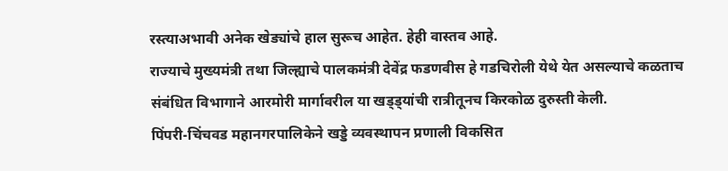रस्त्याअभावी अनेक खेड्यांचे हाल सुरूच आहेत. हेही वास्तव आहे.
राज्याचे मुख्यमंत्री तथा जिल्ह्याचे पालकमंत्री देवेंद्र फडणवीस हे गडचिरोली येथे येत असल्याचे कळताच संबंधित विभागाने आरमोरी मार्गावरील या खड्ड्यांची रात्रीतूनच किरकोळ दुरुस्ती केली.
पिंपरी-चिंचवड महानगरपालिकेने खड्डे व्यवस्थापन प्रणाली विकसित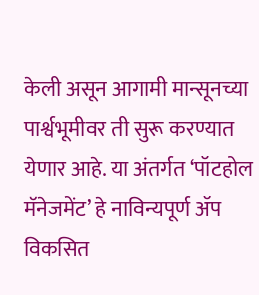केली असून आगामी मान्सूनच्या पार्श्वभूमीवर ती सुरू करण्यात येणार आहे. या अंतर्गत ‘पॉटहोल मॅनेजमेंट’ हे नाविन्यपूर्ण ॲप विकसित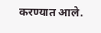करण्यात आले.